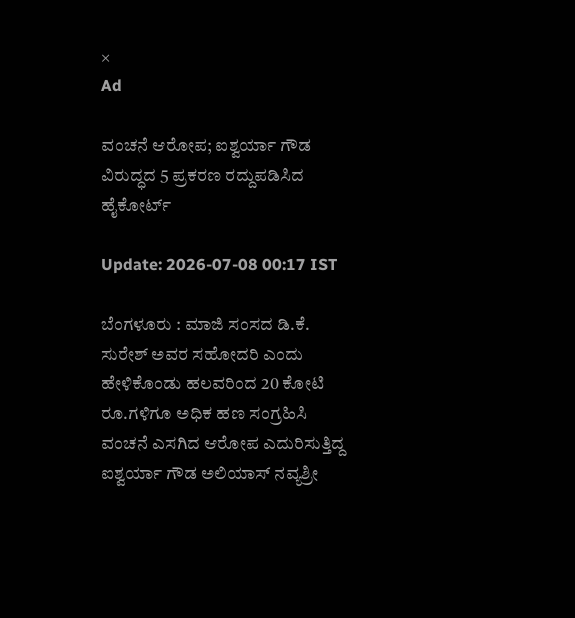×
Ad

ವಂಚನೆ ಆರೋಪ; ಐಶ್ವರ್ಯಾ ಗೌಡ ವಿರುದ್ಧದ 5 ಪ್ರಕರಣ ರದ್ದುಪಡಿಸಿದ ಹೈಕೋರ್ಟ್

Update: 2026-07-08 00:17 IST

ಬೆಂಗಳೂರು : ಮಾಜಿ ಸಂಸದ ಡಿ.ಕೆ. ಸುರೇಶ್‌ ಅವರ ಸಹೋದರಿ ಎಂದು ಹೇಳಿಕೊಂಡು ಹಲವರಿಂದ 20 ಕೋಟಿ ರೂ.ಗಳಿಗೂ ಅಧಿಕ ಹಣ ಸಂಗ್ರಹಿಸಿ ವಂಚನೆ ಎಸಗಿದ ಆರೋಪ ಎದುರಿಸುತ್ತಿದ್ದ ಐಶ್ವರ್ಯಾ ಗೌಡ ಅಲಿಯಾಸ್‌ ನವ್ಯಶ್ರೀ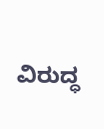ವಿರುದ್ಧ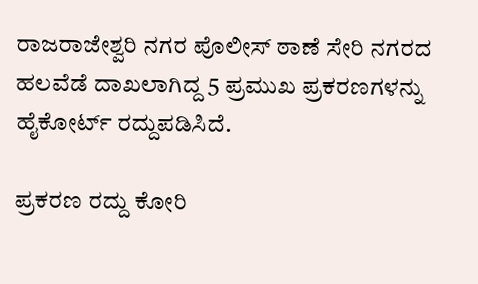ರಾಜರಾಜೇಶ್ವರಿ ನಗರ ಪೊಲೀಸ್‌ ಠಾಣೆ ಸೇರಿ ನಗರದ ಹಲವೆಡೆ ದಾಖಲಾಗಿದ್ದ 5 ಪ್ರಮುಖ ಪ್ರಕರಣಗಳನ್ನು ಹೈಕೋರ್ಟ್ ರದ್ದುಪಡಿಸಿದೆ.

ಪ್ರಕರಣ ರದ್ದು ಕೋರಿ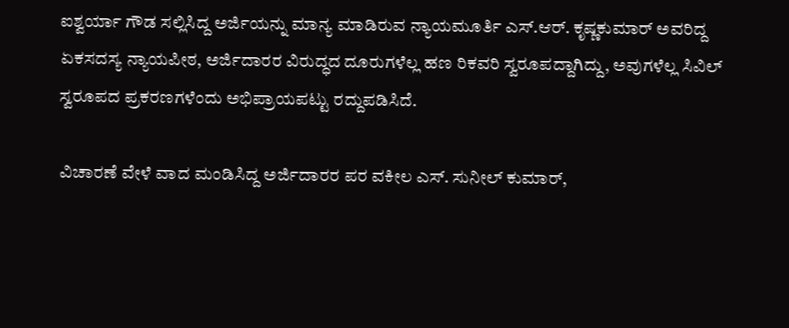ಐಶ್ವರ್ಯಾ ಗೌಡ ಸಲ್ಲಿಸಿದ್ದ ಅರ್ಜಿಯನ್ನು ಮಾನ್ಯ ಮಾಡಿರುವ ನ್ಯಾಯಮೂರ್ತಿ ಎಸ್‌.ಆರ್‌. ಕೃಷ್ಣಕುಮಾರ್‌ ಅವರಿದ್ದ ಏಕಸದಸ್ಯ ನ್ಯಾಯಪೀಠ, ಅರ್ಜಿದಾರರ ವಿರುದ್ಧದ ದೂರುಗಳೆಲ್ಲ ಹಣ ರಿಕವರಿ ಸ್ವರೂಪದ್ದಾಗಿದ್ದು, ಅವುಗಳೆಲ್ಲ ಸಿವಿಲ್‌ ಸ್ವರೂಪದ ಪ್ರಕರಣಗಳೆಂದು ಅಭಿಪ್ರಾಯಪಟ್ಟು ರದ್ದುಪಡಿಸಿದೆ.

ವಿಚಾರಣೆ ವೇಳೆ ವಾದ ಮಂಡಿಸಿದ್ದ ಅರ್ಜಿದಾರರ ಪರ ವಕೀಲ ಎಸ್‌. ಸುನೀಲ್‌ ಕುಮಾರ್‌,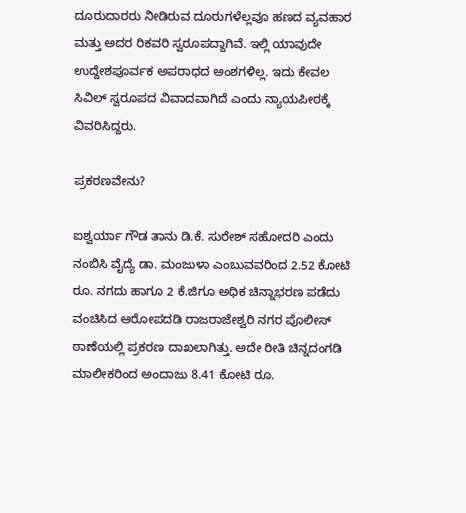ದೂರುದಾರರು ನೀಡಿರುವ ದೂರುಗಳೆಲ್ಲವೂ ಹಣದ ವ್ಯವಹಾರ ಮತ್ತು ಅದರ ರಿಕವರಿ ಸ್ವರೂಪದ್ದಾಗಿವೆ. ಇಲ್ಲಿ ಯಾವುದೇ ಉದ್ದೇಶಪೂರ್ವಕ ಅಪರಾಧದ ಅಂಶಗಳಿಲ್ಲ. ಇದು ಕೇವಲ ಸಿವಿಲ್‌ ಸ್ವರೂಪದ ವಿವಾದವಾಗಿದೆ ಎಂದು ನ್ಯಾಯಪೀಠಕ್ಕೆ ವಿವರಿಸಿದ್ದರು.

ಪ್ರಕರಣವೇನು?

ಐಶ್ವರ್ಯಾ ಗೌಡ ತಾನು ಡಿ.ಕೆ. ಸುರೇಶ್‌ ಸಹೋದರಿ ಎಂದು ನಂಬಿಸಿ ವೈದ್ಯೆ ಡಾ. ಮಂಜುಳಾ ಎಂಬುವವರಿಂದ 2.52 ಕೋಟಿ ರೂ. ನಗದು ಹಾಗೂ 2 ಕೆ.ಜಿಗೂ ಅಧಿಕ ಚಿನ್ನಾಭರಣ ಪಡೆದು ವಂಚಿಸಿದ ಆರೋಪದಡಿ ರಾಜರಾಜೇಶ್ವರಿ ನಗರ ಪೊಲೀಸ್‌ ಠಾಣೆಯಲ್ಲಿ ಪ್ರಕರಣ ದಾಖಲಾಗಿತ್ತು. ಅದೇ ರೀತಿ ಚಿನ್ನದಂಗಡಿ ಮಾಲೀಕರಿಂದ ಅಂದಾಜು 8.41 ಕೋಟಿ ರೂ.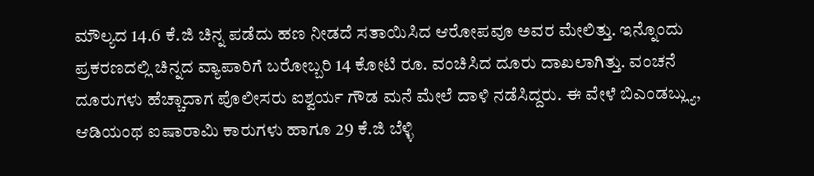ಮೌಲ್ಯದ 14.6 ಕೆ.ಜಿ ಚಿನ್ನ ಪಡೆದು ಹಣ ನೀಡದೆ ಸತಾಯಿಸಿದ ಆರೋಪವೂ ಅವರ ಮೇಲಿತ್ತು. ಇನ್ನೊಂದು ಪ್ರಕರಣದಲ್ಲಿ ಚಿನ್ನದ ವ್ಯಾಪಾರಿಗೆ ಬರೋಬ್ಬರಿ 14 ಕೋಟಿ ರೂ. ವಂಚಿಸಿದ ದೂರು ದಾಖಲಾಗಿತ್ತು. ವಂಚನೆ ದೂರುಗಳು ಹೆಚ್ಚಾದಾಗ ಪೊಲೀಸರು ಐಶ್ವರ್ಯ ಗೌಡ ಮನೆ ಮೇಲೆ ದಾಳಿ ನಡೆಸಿದ್ದರು. ಈ ವೇಳೆ ಬಿಎಂಡಬ್ಲ್ಯು, ಆಡಿಯಂಥ ಐಷಾರಾಮಿ ಕಾರುಗಳು ಹಾಗೂ 29 ಕೆ.ಜಿ ಬೆಳ್ಳಿ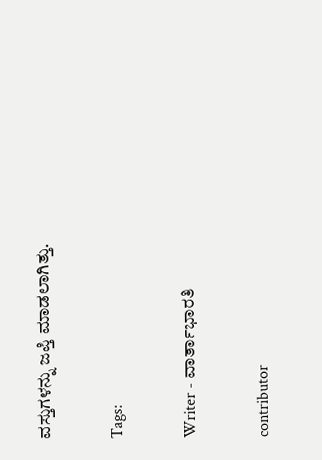ವಸ್ತುಗಳನ್ನು ಜಪ್ತಿ ಮಾಡಲಾಗಿತ್ತು.

Tags:

Writer - ವಾರ್ತಾಭಾರತಿ

contributor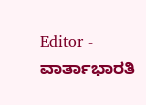Editor - ವಾರ್ತಾಭಾರತಿ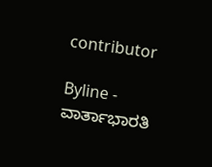contributor

Byline - ವಾರ್ತಾಭಾರತಿ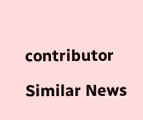contributor

Similar News